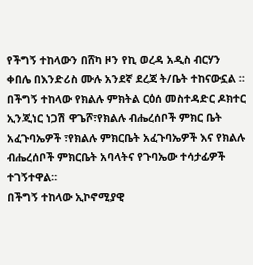የችግኝ ተከላውን በሸካ ዞን የኪ ወረዳ አዲስ ብርሃን ቀበሌ በእንድሪስ ሙሉ አንደኛ ደረጃ ት/ቤት ተከናውኗል ።
በችግኝ ተከላው የክልሉ ምክትል ርዕሰ መስተዳድር ዶክተር ኢንጂነር ነጋሽ ዋጌሾ፣የክልሉ ብሔረሰቦች ምክር ቤት አፈጉባኤዎች ፣የክልሉ ምክርቤት አፈጉባኤዎች እና የክልሉ ብሔረሰቦች ምክርቤት አባላትና የጉባኤው ተሳታፊዎች ተገኝተዋል።
በችግኝ ተከላው ኢኮኖሚያዊ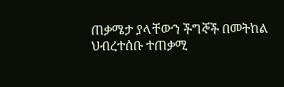ጠቃሜታ ያላቸውን ችግኞች በመትከል ህብረተሰቡ ተጠቃሚ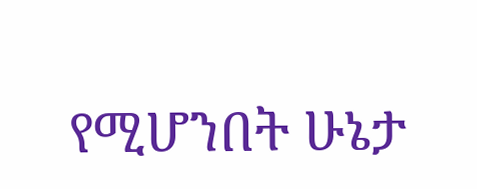የሚሆንበት ሁኔታ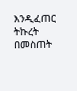እንዲፈጠር ትኩረት በመስጠት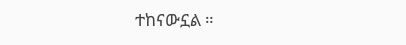ተከናውኗል ።